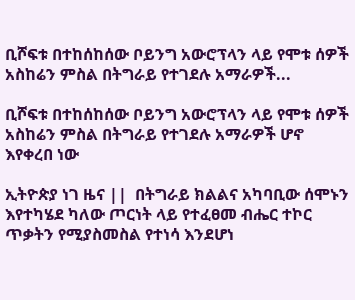ቢሾፍቱ በተከሰከሰው ቦይንግ አውሮፕላን ላይ የሞቱ ሰዎች አስከሬን ምስል በትግራይ የተገደሉ አማራዎች...

ቢሾፍቱ በተከሰከሰው ቦይንግ አውሮፕላን ላይ የሞቱ ሰዎች አስከሬን ምስል በትግራይ የተገደሉ አማራዎች ሆኖ እየቀረበ ነው

ኢትዮጵያ ነገ ዜና ||  በትግራይ ክልልና አካባቢው ሰሞኑን እየተካሄደ ካለው ጦርነት ላይ የተፈፀመ ብሔር ተኮር ጥቃትን የሚያስመስል የተነሳ እንደሆነ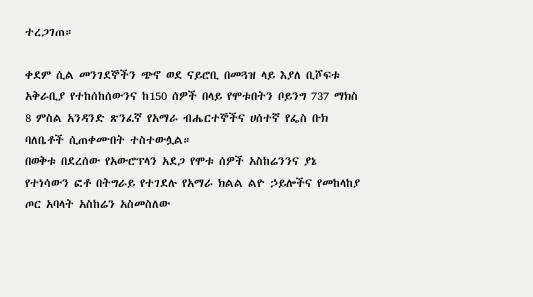ተረጋገጠ።

ቀደም ሲል መንገደኞችን ጭኖ ወደ ናይሮቢ በመጓዝ ላይ እያለ ቢሾፍቱ አቅራቢያ የተከሰከሰውንና ከ150 ሰዎች በላይ የሞቱበትን ቦይንግ 737 ማክስ 8 ምስል አንዳንድ ጽንፈኛ የአማራ ብሔርተኞችና ሀሰተኛ የፌስ ቡክ ባለቤቶች ሲጠቀሙበት ተስተውሏል።
በወቅቱ በደረሰው የአውሮፕላን አደጋ የሞቱ ሰዎች አስከሬንንና ያኔ የተነሳውን ፎቶ በትግራይ የተገደሉ የአማራ ክልል ልዮ ኃይሎችና የመከላከያ ጦር አባላት አስከሬን አስመስለው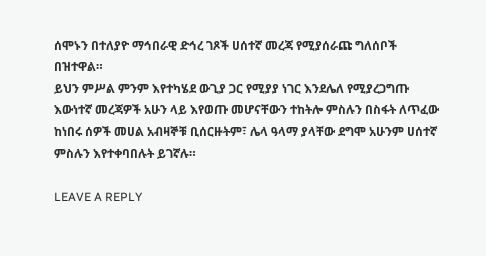ሰሞኑን በተለያዮ ማኅበራዊ ድኅረ ገጾች ሀሰተኛ መረጃ የሚያሰራጩ ግለሰቦች በዝተዋል።
ይህን ምሥል ምንም እየተካሄደ ውጊያ ጋር የሚያያ ነገር እንደሌለ የሚያረጋግጡ እውነተኛ መረጃዎች አሁን ላይ እየወጡ መሆናቸውን ተከትሎ ምስሉን በስፋት ለጥፈው ከነበሩ ሰዎች መሀል አብዛኞቹ ቢሰርዙትም፣ ሌላ ዓላማ ያላቸው ደግሞ አሁንም ሀሰተኛ ምስሉን እየተቀባበሉት ይገኛሉ።

LEAVE A REPLY